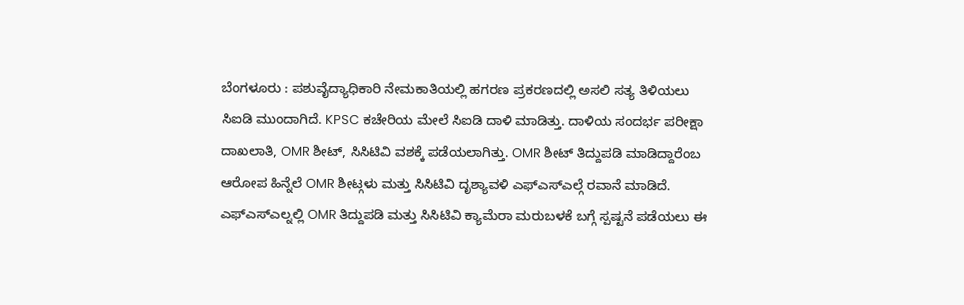ಬೆಂಗಳೂರು : ಪಶುವೈದ್ಯಾಧಿಕಾರಿ ನೇಮಕಾತಿಯಲ್ಲಿ ಹಗರಣ ಪ್ರಕರಣದಲ್ಲಿ ಅಸಲಿ ಸತ್ಯ ತಿಳಿಯಲು ಸಿಐಡಿ ಮುಂದಾಗಿದೆ. KPSC ಕಚೇರಿಯ ಮೇಲೆ ಸಿಐಡಿ ದಾಳಿ ಮಾಡಿತ್ತು. ದಾಳಿಯ ಸಂದರ್ಭ ಪರೀಕ್ಷಾ ದಾಖಲಾತಿ, OMR ಶೀಟ್, ಸಿಸಿಟಿವಿ ವಶಕ್ಕೆ ಪಡೆಯಲಾಗಿತ್ತು. OMR ಶೀಟ್ ತಿದ್ದುಪಡಿ ಮಾಡಿದ್ದಾರೆಂಬ ಆರೋಪ ಹಿನ್ನೆಲೆ OMR ಶೀಟ್ಗಳು ಮತ್ತು ಸಿಸಿಟಿವಿ ದೃಶ್ಯಾವಳಿ ಎಫ್ಎಸ್ಎಲ್ಗೆ ರವಾನೆ ಮಾಡಿದೆ.
ಎಫ್ಎಸ್ಎಲ್ನಲ್ಲಿ OMR ತಿದ್ದುಪಡಿ ಮತ್ತು ಸಿಸಿಟಿವಿ ಕ್ಯಾಮೆರಾ ಮರುಬಳಕೆ ಬಗ್ಗೆ ಸ್ಪಷ್ಟನೆ ಪಡೆಯಲು ಈ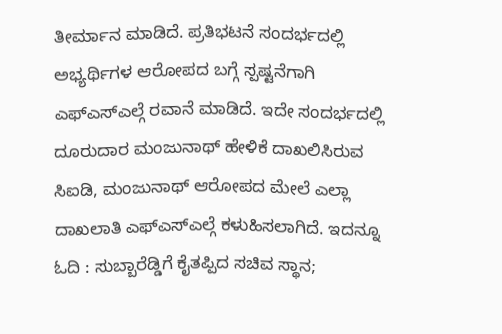ತೀರ್ಮಾನ ಮಾಡಿದೆ. ಪ್ರತಿಭಟನೆ ಸಂದರ್ಭದಲ್ಲಿ ಅಭ್ಯರ್ಥಿಗಳ ಆರೋಪದ ಬಗ್ಗೆ ಸ್ಪಷ್ಟನೆಗಾಗಿ ಎಫ್ಎಸ್ಎಲ್ಗೆ ರವಾನೆ ಮಾಡಿದೆ. ಇದೇ ಸಂದರ್ಭದಲ್ಲಿ ದೂರುದಾರ ಮಂಜುನಾಥ್ ಹೇಳಿಕೆ ದಾಖಲಿಸಿರುವ ಸಿಐಡಿ, ಮಂಜುನಾಥ್ ಆರೋಪದ ಮೇಲೆ ಎಲ್ಲಾ ದಾಖಲಾತಿ ಎಫ್ಎಸ್ಎಲ್ಗೆ ಕಳುಹಿಸಲಾಗಿದೆ. ಇದನ್ನೂ ಓದಿ : ಸುಬ್ಬಾರೆಡ್ಡಿಗೆ ಕೈತಪ್ಪಿದ ಸಚಿವ ಸ್ಥಾನ;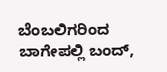ಬೆಂಬಲಿಗರಿಂದ ಬಾಗೇಪಲ್ಲಿ ಬಂದ್,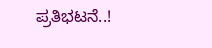ಪ್ರತಿಭಟನೆ..!